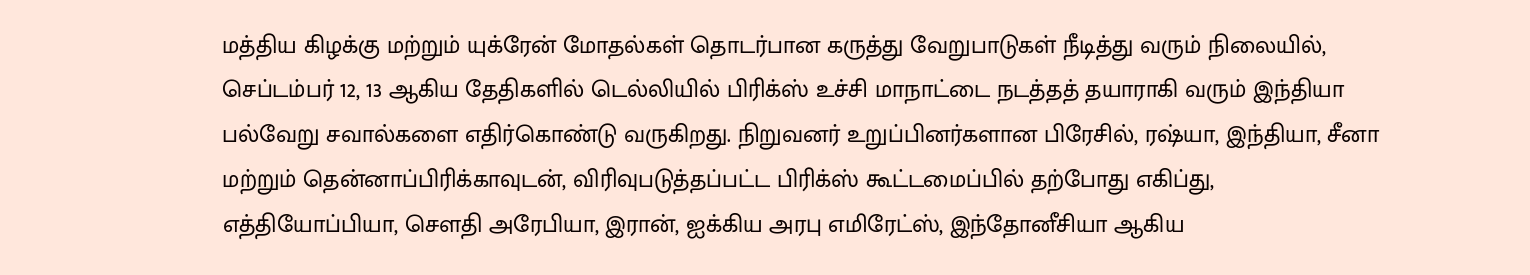மத்திய கிழக்கு மற்றும் யுக்ரேன் மோதல்கள் தொடர்பான கருத்து வேறுபாடுகள் நீடித்து வரும் நிலையில், செப்டம்பர் 12, 13 ஆகிய தேதிகளில் டெல்லியில் பிரிக்ஸ் உச்சி மாநாட்டை நடத்தத் தயாராகி வரும் இந்தியா பல்வேறு சவால்களை எதிர்கொண்டு வருகிறது. நிறுவனர் உறுப்பினர்களான பிரேசில், ரஷ்யா, இந்தியா, சீனா மற்றும் தென்னாப்பிரிக்காவுடன், விரிவுபடுத்தப்பட்ட பிரிக்ஸ் கூட்டமைப்பில் தற்போது எகிப்து, எத்தியோப்பியா, சௌதி அரேபியா, இரான், ஐக்கிய அரபு எமிரேட்ஸ், இந்தோனீசியா ஆகிய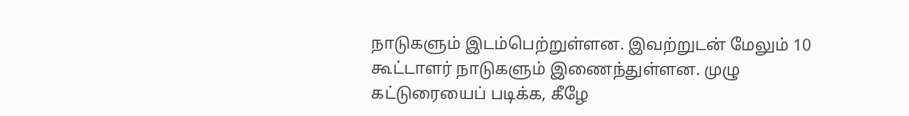நாடுகளும் இடம்பெற்றுள்ளன. இவற்றுடன் மேலும் 10 கூட்டாளர் நாடுகளும் இணைந்துள்ளன. முழு கட்டுரையைப் படிக்க, கீழே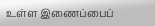உள்ள இணைப்பைப்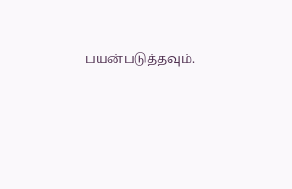பயன்படுத்தவும்.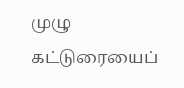முழு கட்டுரையைப்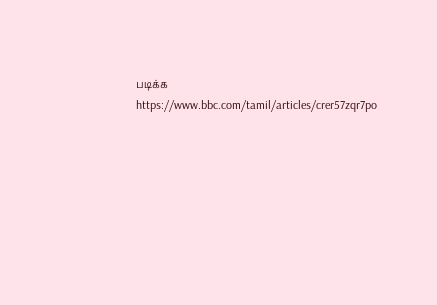படிக்க
https://www.bbc.com/tamil/articles/crer57zqr7po